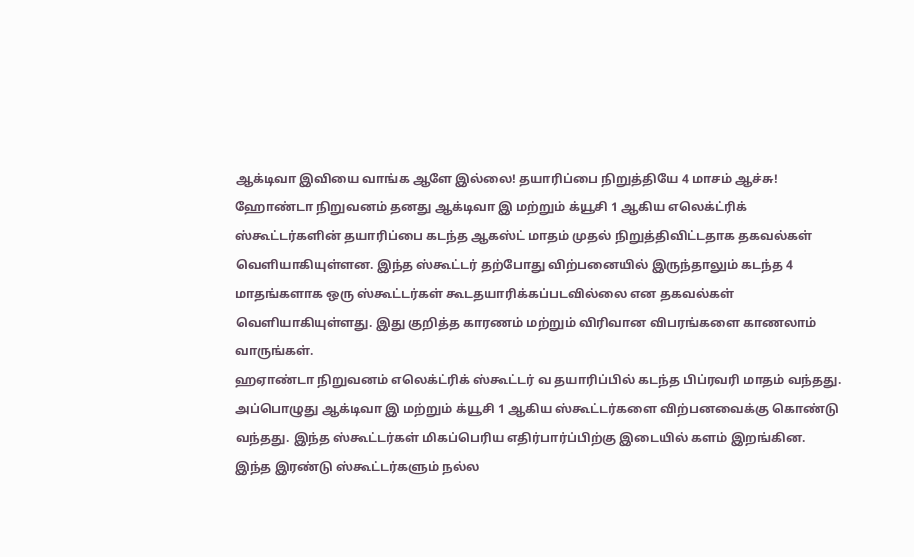ஆக்டிவா இவியை வாங்க ஆளே இல்லை! தயாரிப்பை நிறுத்தியே 4 மாசம் ஆச்சு!
ஹோண்டா நிறுவனம் தனது ஆக்டிவா இ மற்றும் க்யூசி 1 ஆகிய எலெக்ட்ரிக் ஸ்கூட்டர்களின் தயாரிப்பை கடந்த ஆகஸ்ட் மாதம் முதல் நிறுத்திவிட்டதாக தகவல்கள் வெளியாகியுள்ளன. இந்த ஸ்கூட்டர் தற்போது விற்பனையில் இருந்தாலும் கடந்த 4 மாதங்களாக ஒரு ஸ்கூட்டர்கள் கூடதயாரிக்கப்படவில்லை என தகவல்கள் வெளியாகியுள்ளது. இது குறித்த காரணம் மற்றும் விரிவான விபரங்களை காணலாம் வாருங்கள்.
ஹஏாண்டா நிறுவனம் எலெக்ட்ரிக் ஸ்கூட்டர் வ தயாரிப்பில் கடந்த பிப்ரவரி மாதம் வந்தது. அப்பொழுது ஆக்டிவா இ மற்றும் க்யூசி 1 ஆகிய ஸ்கூட்டர்களை விற்பனவைக்கு கொண்டு வந்தது. இந்த ஸ்கூட்டர்கள் மிகப்பெரிய எதிர்பார்ப்பிற்கு இடையில் களம் இறங்கின. இந்த இரண்டு ஸ்கூட்டர்களும் நல்ல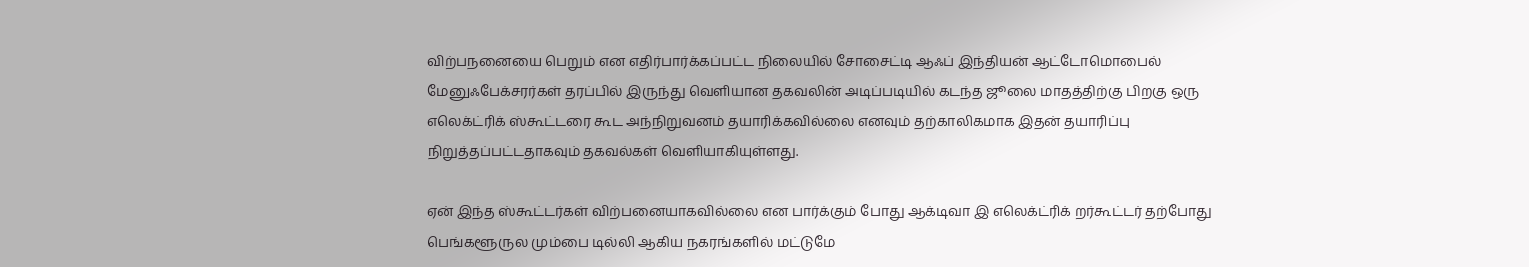விற்பநனையை பெறும் என எதிர்பார்க்கப்பட்ட நிலையில் சோசைட்டி ஆஃப் இந்தியன் ஆட்டோமொபைல் மேனுஃபேக்சரர்கள் தரப்பில் இருந்து வெளியான தகவலின் அடிப்படியில் கடந்த ஜூலை மாதத்திற்கு பிறகு ஒரு எலெக்ட்ரிக் ஸ்கூட்டரை கூட அந்நிறுவனம் தயாரிக்கவில்லை எனவும் தற்காலிகமாக இதன் தயாரிப்பு நிறுத்தப்பட்டதாகவும் தகவல்கள் வெளியாகியுள்ளது.

ஏன் இந்த ஸ்கூட்டர்கள் விற்பனையாகவில்லை என பார்க்கும் போது ஆக்டிவா இ எலெக்ட்ரிக் றர்கூட்டர் தற்போது பெங்களூருல மும்பை டில்லி ஆகிய நகரங்களில் மட்டுமே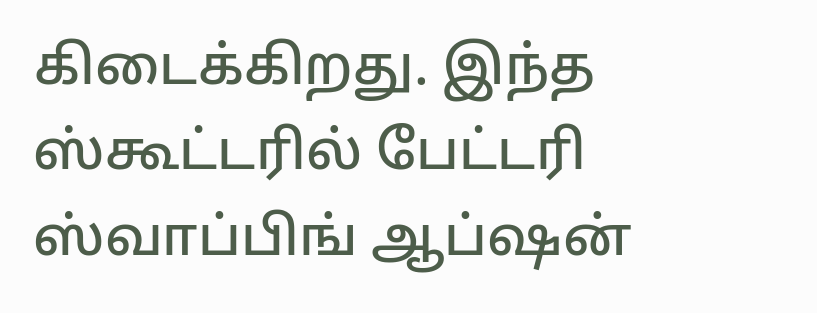கிடைக்கிறது. இந்த ஸ்கூட்டரில் பேட்டரி ஸ்வாப்பிங் ஆப்ஷன்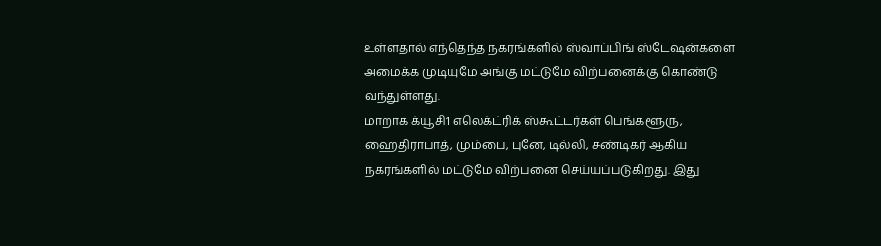உள்ளதால் எந்தெந்த நகரங்களில் ஸ்வாப்பிங் ஸ்டேஷன்களை அமைக்க முடியுமே அங்கு மட்டுமே விற்பனைக்கு கொண்டு வந்துள்ளது.
மாறாக க்யூசி1 எலெக்ட்ரிக் ஸ்கூட்டர்கள் பெங்களூரு, ஹைதிராபாத், மும்பை, புனே, டில்லி, சண்டிகர் ஆகிய நகரங்களில் மட்டுமே விற்பனை செய்யப்படுகிறது. இது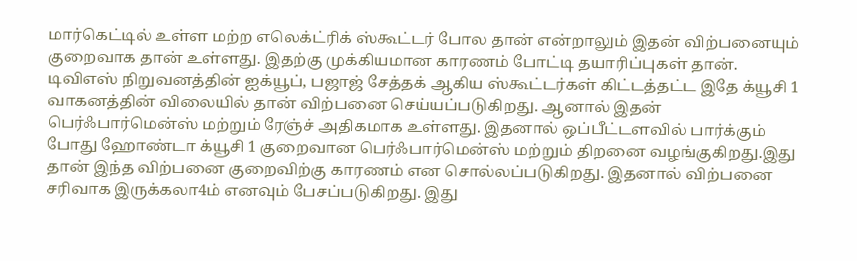மார்கெட்டில் உள்ள மற்ற எலெக்ட்ரிக் ஸ்கூட்டர் போல தான் என்றாலும் இதன் விற்பனையும் குறைவாக தான் உள்ளது. இதற்கு முக்கியமான காரணம் போட்டி தயாரிப்புகள் தான்.
டிவிஎஸ் நிறுவனத்தின் ஐக்யூப், பஜாஜ் சேத்தக் ஆகிய ஸ்கூட்டர்கள் கிட்டத்தட்ட இதே க்யூசி 1 வாகனத்தின் விலையில் தான் விற்பனை செய்யப்படுகிறது. ஆனால் இதன் பெர்ஃபார்மென்ஸ் மற்றும் ரேஞ்ச் அதிகமாக உள்ளது. இதனால் ஒப்பீட்டளவில் பார்க்கும் போது ஹோண்டா க்யூசி 1 குறைவான பெர்ஃபார்மென்ஸ் மற்றும் திறனை வழங்குகிறது.இது தான் இந்த விற்பனை குறைவிற்கு காரணம் என சொல்லப்படுகிறது. இதனால் விற்பனை சரிவாக இருக்கலா4ம் எனவும் பேசப்படுகிறது. இது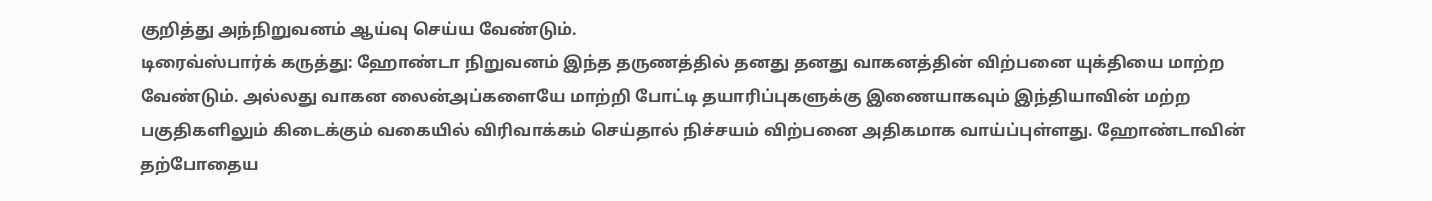குறித்து அந்நிறுவனம் ஆய்வு செய்ய வேண்டும்.
டிரைவ்ஸ்பார்க் கருத்து: ஹோண்டா நிறுவனம் இந்த தருணத்தில் தனது தனது வாகனத்தின் விற்பனை யுக்தியை மாற்ற வேண்டும். அல்லது வாகன லைன்அப்களையே மாற்றி போட்டி தயாரிப்புகளுக்கு இணையாகவும் இந்தியாவின் மற்ற பகுதிகளிலும் கிடைக்கும் வகையில் விரிவாக்கம் செய்தால் நிச்சயம் விற்பனை அதிகமாக வாய்ப்புள்ளது. ஹோண்டாவின் தற்போதைய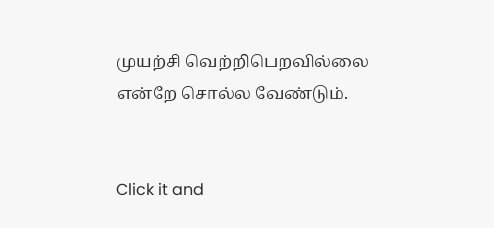முயற்சி வெற்றிபெறவில்லை என்றே சொல்ல வேண்டும்.


Click it and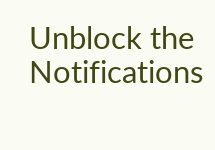Unblock the Notifications